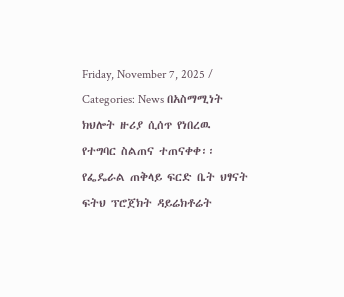Friday, November 7, 2025 / Categories: News በአስማሚነት ክህሎት ዙሪያ ሲሰጥ የነበረዉ የተግባር ስልጠና ተጠናቀቀ፡፡ የፌዴራል ጠቅላይ ፍርድ ቤት ህፃናት ፍትህ ፕሮጀክት ዳይሬክቶሬት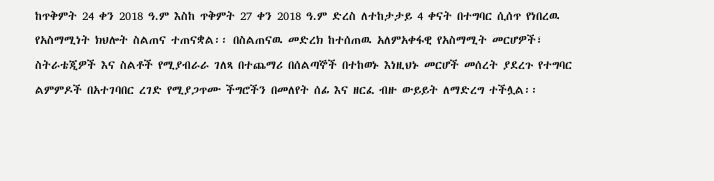ከጥቅምት 24 ቀን 2018 ዓ.ም እስከ ጥቅምት 27 ቀን 2018 ዓ.ም ድረስ ለተከታታይ 4 ቀናት በተግባር ሲሰጥ የነበረዉ የአስማሚነት ክህሎት ስልጠና ተጠናቋል፡፡ በስልጠናዉ መድረክ ከተሰጠዉ አለምአቀፋዊ የአስማሚት መርሆዎች፣ ስትራቴጂዎች እና ስልቶች የሚያብራራ ገለጻ በተጨማሪ በሰልጣኞች በተከወኑ እነዚህኑ መርሆች መሰረት ያደረጉ የተግባር ልምምዶች በአተገባበር ረገድ የሚያጋጥሙ ችግሮችን በመለየት ሰፊ እና ዘርፈ ብዙ ውይይት ለማድረግ ተችሏል፡፡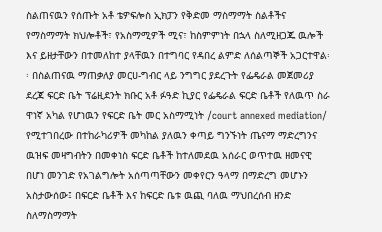ስልጠናዉን የሰጡት አቶ ቴዎፍሎስ ኢክፓን የቅድመ ማስማማት ስልቶችና የማስማማት ክህሎቶች፣ የአስማሚዎች ሚና፣ ከስምምነት በኋላ ስለሚዘጋጁ ዉሎች እና ይዘታቸውን በተመለከተ ያላቸዉን በተግባር የዳበረ ልምድ ለሰልጣኞች አጋርተዋል፡፡ በስልጠናዉ ማጠቃለያ መርሀ-ግብር ላይ ንግግር ያደረጉት የፌዴራል መጀመሪያ ደረጃ ፍርድ ቤት ፕሬዚደንት ክቡር አቶ ፉዓድ ኪያር የፌዴራል ፍርድ ቤቶች የለዉጥ ስራ ዋነኛ አካል የሆነዉን የፍርድ ቤት መር አስማሚነት /court annexed mediation/ የሚተገበረው በተከራካሪዎች መካከል ያለዉን ቀጣይ ግንኙነት ጤናማ ማድረግንና ዉዝፍ መዛግብትን በመቀነስ ፍርድ ቤቶች ከተለመደዉ አሰራር ወጥተዉ ዘመናዊ በሆነ መንገድ የአገልግሎት አሰጣጣቸውን መቀየርን ዓላማ በማድረግ መሆኑን አስታውሰው፤ በፍርድ ቤቶች እና ከፍርድ ቤቱ ዉጪ ባለዉ ማህበረሰብ ዘንድ ስለማስማማት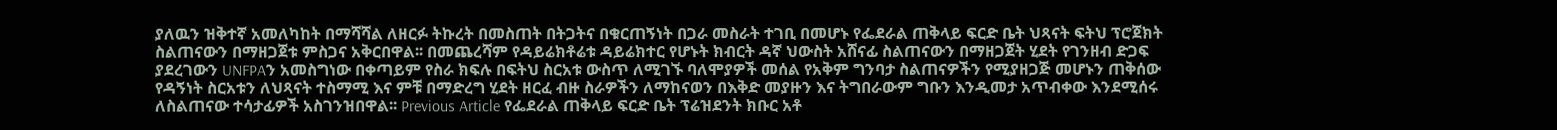ያለዉን ዝቅተኛ አመለካከት በማሻሻል ለዘርፉ ትኩረት በመስጠት በትጋትና በቁርጠኝነት በጋራ መስራት ተገቢ በመሆኑ የፌደራል ጠቅላይ ፍርድ ቤት ህጻናት ፍትህ ፕሮጀክት ስልጠናውን በማዘጋጀቱ ምስጋና አቅርበዋል፡፡ በመጨረሻም የዳይሬክቶሬቱ ዳይሬክተር የሆኑት ክብርት ዳኛ ህውስት አሸናፊ ስልጠናውን በማዘጋጀት ሂደት የገንዘብ ድጋፍ ያደረገውን UNFPAን አመስግነው በቀጣይም የስራ ክፍሉ በፍትህ ስርአቱ ውስጥ ለሚገኙ ባለሞያዎች መሰል የአቅም ግንባታ ስልጠናዎችን የሚያዘጋጅ መሆኑን ጠቅሰው የዳኝነት ስርአቱን ለህጻናት ተስማሚ እና ምቹ በማድረግ ሂደት ዘርፈ ብዙ ስራዎችን ለማከናወን በእቅድ መያዙን እና ትግበራውም ግቡን እንዲመታ አጥብቀው እንደሚሰሩ ለስልጠናው ተሳታፊዎች አስገንዝበዋል፡፡ Previous Article የፌደራል ጠቅላይ ፍርድ ቤት ፕሬዝደንት ክቡር አቶ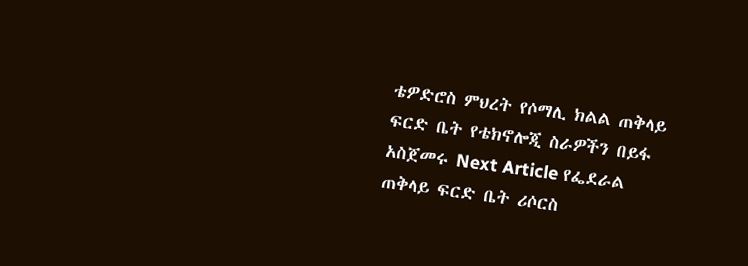ቴዎድሮስ ምህረት የሶማሊ ክልል ጠቅላይ ፍርድ ቤት የቴክኖሎጂ ስራዎችን በይፋ አስጀመሩ Next Article የፌደራል ጠቅላይ ፍርድ ቤት ሪሶርስ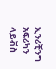ኢንሪቺንግ አፍሪካን ላይቭስ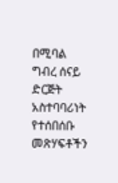በሚባል ግብረ ሰናይ ድርጅት አስተባባሪነት የተሰበሰቡ መጽሃፍቶችን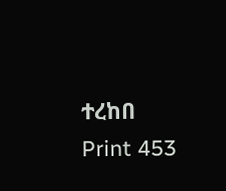ተረከበ Print 453